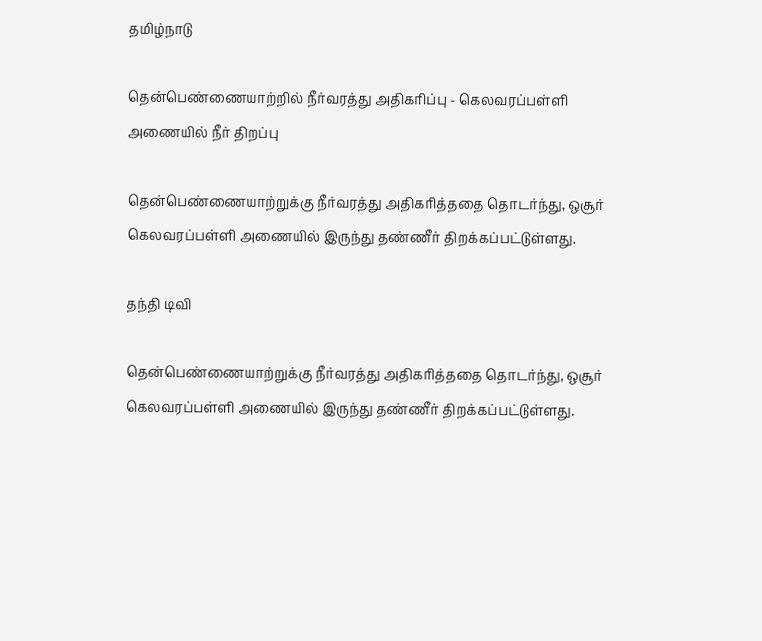தமிழ்நாடு

தென்பெண்ணையாற்றில் நீர்வரத்து அதிகரிப்பு - கெலவரப்பள்ளி அணையில் நீர் திறப்பு

தென்பெண்ணையாற்றுக்கு நீர்வரத்து அதிகரித்ததை தொடர்ந்து, ஒசூர் கெலவரப்பள்ளி அணையில் இருந்து தண்ணீர் திறக்கப்பட்டுள்ளது.

தந்தி டிவி

தென்பெண்ணையாற்றுக்கு நீர்வரத்து அதிகரித்ததை தொடர்ந்து, ஒசூர் கெலவரப்பள்ளி அணையில் இருந்து தண்ணீர் திறக்கப்பட்டுள்ளது.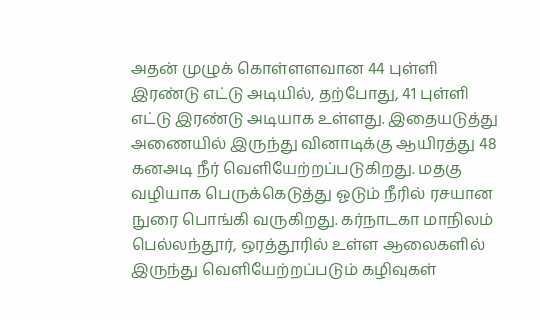அதன் முழுக் கொள்ளளவான 44 புள்ளி இரண்டு எட்டு அடியில், தற்போது, 41 புள்ளி எட்டு இரண்டு அடியாக உள்ளது. இதையடுத்து அணையில் இருந்து வினாடிக்கு ஆயிரத்து 48 கனஅடி நீர் வெளியேற்றப்படுகிறது. மதகு வழியாக பெருக்கெடுத்து ஓடும் நீரில் ரசயான நுரை பொங்கி வருகிறது. கர்நாடகா மாநிலம் பெல்லந்தூர், ஒரத்தூரில் உள்ள ஆலைகளில் இருந்து வெளியேற்றப்படும் கழிவுகள்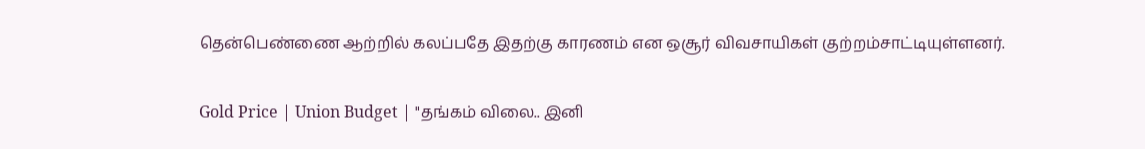தென்பெண்ணை ஆற்றில் கலப்பதே இதற்கு காரணம் என ஒசூர் விவசாயிகள் குற்றம்சாட்டியுள்ளனர்.

Gold Price | Union Budget | "தங்கம் விலை.. இனி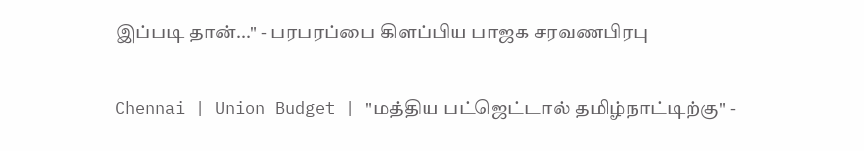இப்படி தான்..." - பரபரப்பை கிளப்பிய பாஜக சரவணபிரபு

Chennai | Union Budget | "மத்திய பட்ஜெட்டால் தமிழ்நாட்டிற்கு" -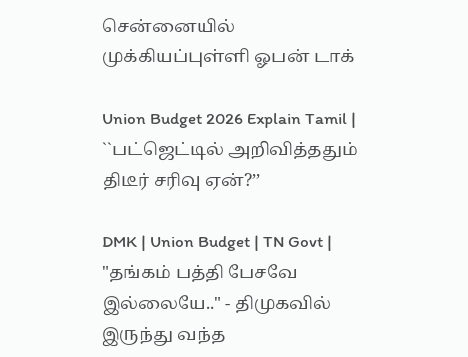சென்னையில் முக்கியப்புள்ளி ஓபன் டாக்

Union Budget 2026 Explain Tamil | ``பட்ஜெட்டில் அறிவித்ததும் திடீர் சரிவு ஏன்?’’

DMK | Union Budget | TN Govt | "தங்கம் பத்தி பேசவே இல்லையே.." - திமுகவில் இருந்து வந்த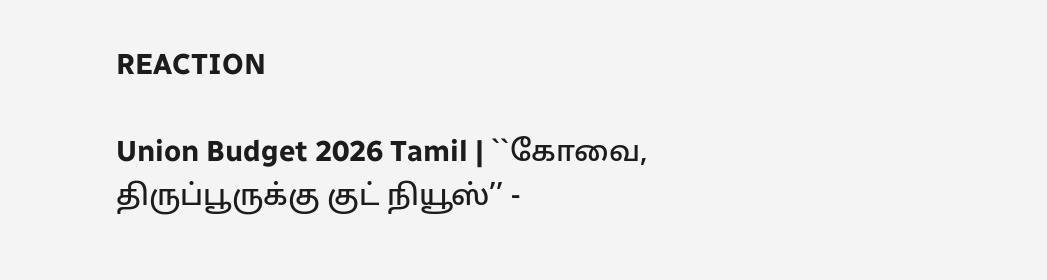REACTION

Union Budget 2026 Tamil | ``கோவை, திருப்பூருக்கு குட் நியூஸ்’’ -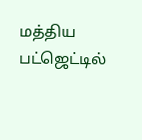மத்திய பட்ஜெட்டில்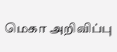மெகா அறிவிப்பு